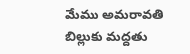మేము అమరావతి బిల్లుకు మద్దతు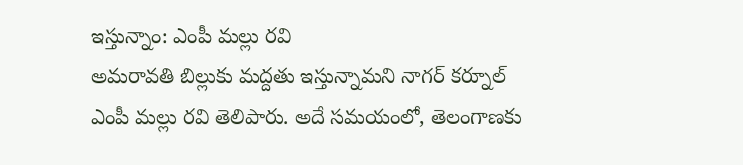ఇస్తున్నాం: ఎంపీ మల్లు రవి
అమరావతి బిల్లుకు మద్దతు ఇస్తున్నామని నాగర్ కర్నూల్ ఎంపీ మల్లు రవి తెలిపారు. అదే సమయంలో, తెలంగాణకు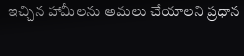ఇచ్చిన హామీలను అమలు చేయాలని ప్రధాన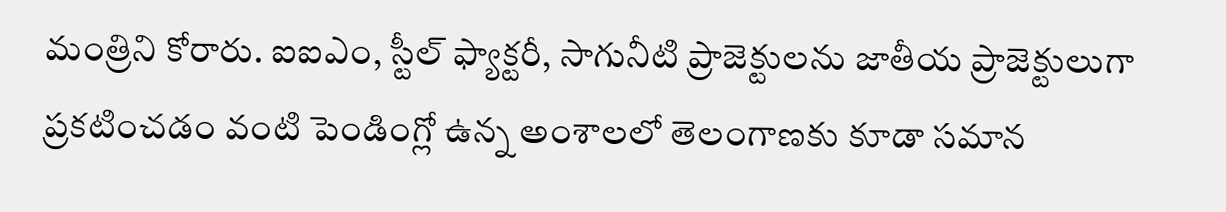మంత్రిని కోరారు. ఐఐఎం, స్టీల్ ఫ్యాక్టరీ, సాగునీటి ప్రాజెక్టులను జాతీయ ప్రాజెక్టులుగా ప్రకటించడం వంటి పెండింగ్లో ఉన్న అంశాలలో తెలంగాణకు కూడా సమాన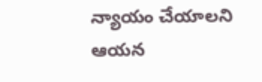న్యాయం చేయాలని ఆయన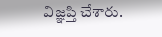విజ్ఞప్తి చేశారు.